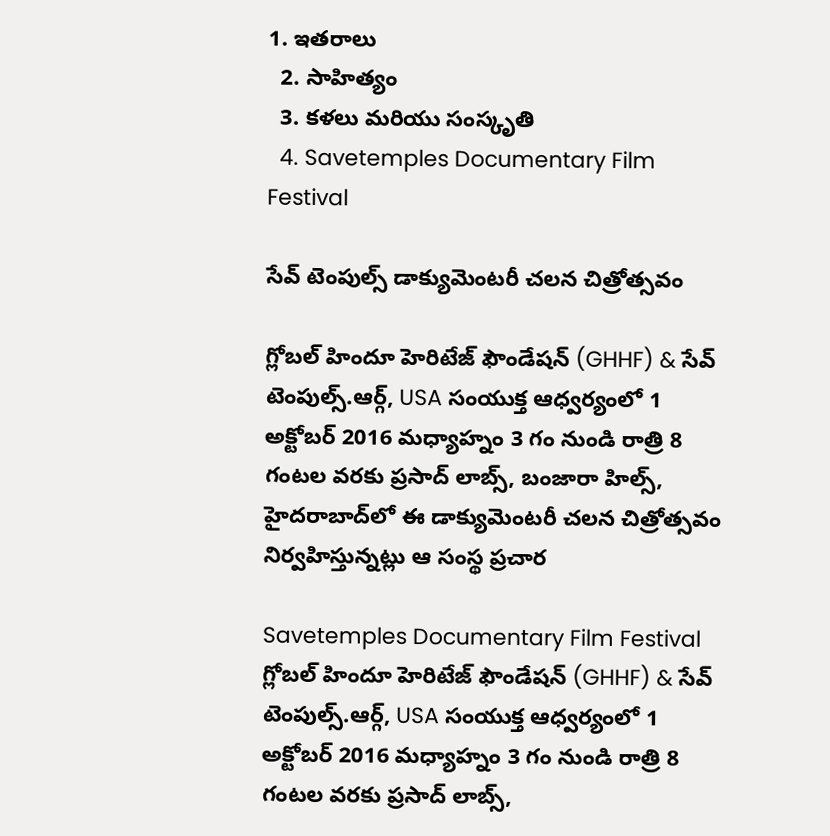1. ఇతరాలు
  2. సాహిత్యం
  3. కళలు మరియు సంస్కృతి
  4. Savetemples Documentary Film Festival

సేవ్ టెంపుల్స్ డాక్యుమెంటరీ చలన చిత్రోత్సవం

గ్లోబల్ హిందూ హెరిటేజ్ ఫౌండేషన్ (GHHF) & సేవ్ టెంపుల్స్.ఆర్గ్, USA సంయుక్త ఆధ్వర్యంలో 1 అక్టోబర్ 2016 మధ్యాహ్నం 3 గం నుండి రాత్రి 8 గంటల వరకు ప్రసాద్ లాబ్స్, బంజారా హిల్స్, హైదరాబాద్‌లో ఈ డాక్యుమెంటరీ చలన చిత్రోత్సవం నిర్వహిస్తున్నట్లు ఆ సంస్థ ప్రచార

Savetemples Documentary Film Festival
గ్లోబల్ హిందూ హెరిటేజ్ ఫౌండేషన్ (GHHF) & సేవ్ టెంపుల్స్.ఆర్గ్, USA సంయుక్త ఆధ్వర్యంలో 1 అక్టోబర్ 2016 మధ్యాహ్నం 3 గం నుండి రాత్రి 8 గంటల వరకు ప్రసాద్ లాబ్స్,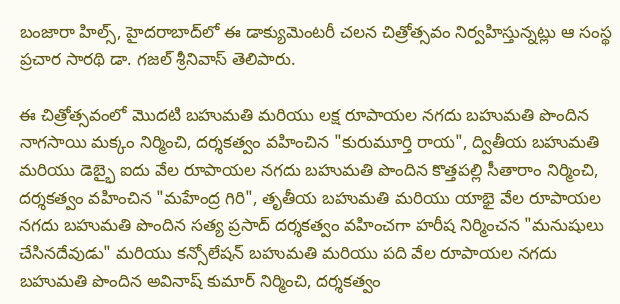బంజారా హిల్స్, హైదరాబాద్‌లో ఈ డాక్యుమెంటరీ చలన చిత్రోత్సవం నిర్వహిస్తున్నట్లు ఆ సంస్థ ప్రచార సారథి డా. గజల్ శ్రీనివాస్ తెలిపారు.

ఈ చిత్రోత్సవంలో మొదటి బహుమతి మరియు లక్ష రూపాయల నగదు బహుమతి పొందిన నాగసాయి మక్కం నిర్మించి, దర్శకత్వం వహించిన "కురుమూర్తి రాయ", ద్వితీయ బహుమతి మరియు డెబ్భై ఐదు వేల రూపాయల నగదు బహుమతి పొందిన కొత్తపల్లి సీతారాం నిర్మించి, దర్శకత్వం వహించిన "మహేంద్ర గిరి", తృతీయ బహుమతి మరియు యాభై వేల రూపాయల నగదు బహుమతి పొందిన సత్య ప్రసాద్ దర్శకత్వం వహించగా హరీష నిర్మించన "మనుషులు చేసినదేవుడు" మరియు కన్సోలేషన్ బహుమతి మరియు పది వేల రూపాయల నగదు బహుమతి పొందిన అవినాష్ కుమార్ నిర్మించి, దర్శకత్వం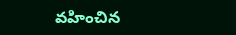వహించిన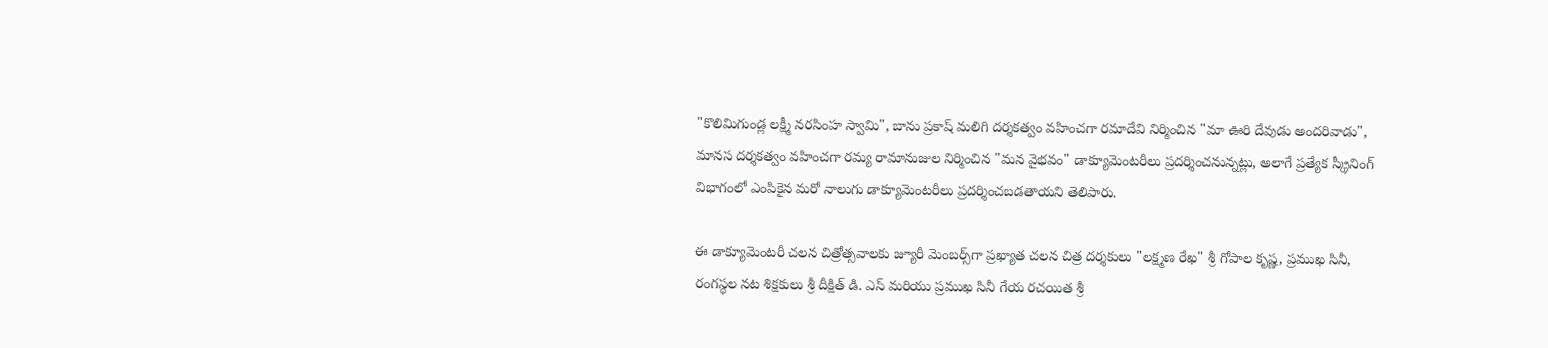"కొలిమిగుండ్ల లక్ష్మీ నరసింహ స్వామి", బాను ప్రకాష్ మలిగి దర్శకత్వం వహించగా రమాదేవి నిర్మించిన "మా ఊరి దేవుడు అందరివాడు", మానస దర్శకత్వం వహించగా రమ్య రామానుజుల నిర్మించిన "మన వైభవం" డాక్యూమెంటరీలు ప్రదర్శించనున్నట్లు, అలాగే ప్రత్యేక స్క్రీనింగ్ విభాగంలో ఎంపికైన మరో నాలుగు డాక్యూమెంటరీలు ప్రదర్శించబడతాయని తెలిపారు.

ఈ డాక్యూమెంటరీ చలన చిత్రోత్సవాలకు జ్యూరీ మెంబర్స్‌గా ప్రఖ్యాత చలన చిత్ర దర్శకులు "లక్ష్మణ రేఖ" శ్రీ గోపాల కృష్ణ, ప్రముఖ సినీ, రంగస్థల నట శిక్షకులు శ్రీ దీక్షిత్ డి. ఎస్ మరియు ప్రముఖ సినీ గేయ రచయిత శ్రీ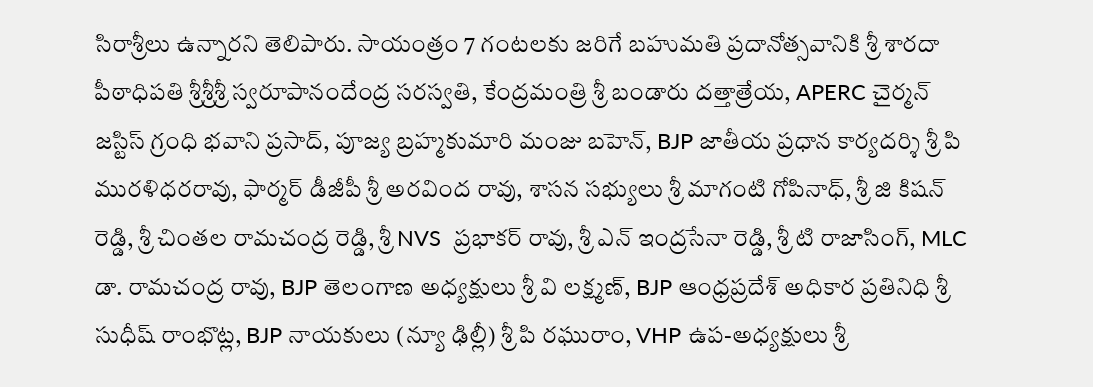సిరాశ్రీలు ఉన్నారని తెలిపారు. సాయంత్రం 7 గంటలకు జరిగే బహుమతి ప్రదానోత్సవానికి శ్రీ శారదా పీఠాధిపతి శ్రీశ్రీశ్రీ స్వరూపానందేంద్ర సరస్వతి, కేంద్రమంత్రి శ్రీ బండారు దత్తాత్రేయ, APERC చైర్మన్ జస్టిస్ గ్రంధి భవాని ప్రసాద్, పూజ్య బ్రహ్మకుమారి మంజు బహెన్, BJP జాతీయ ప్రధాన కార్యదర్శి శ్రీ పి మురళిధరరావు, ఫార్మర్ డీజీపీ శ్రీ అరవింద రావు, శాసన సభ్యులు శ్రీ మాగంటి గోపినాధ్, శ్రీ జి కిషన్ రెడ్డి, శ్రీ చింతల రామచంద్ర రెడ్డి, శ్రీ NVS  ప్రభాకర్ రావు, శ్రీ ఎన్ ఇంద్రసేనా రెడ్డి, శ్రీ టి రాజాసింగ్, MLC డా. రామచంద్ర రావు, BJP తెలంగాణ అధ్యక్షులు శ్రీ వి లక్ష్మణ్, BJP ఆంధ్రప్రదేశ్ అధికార ప్రతినిధి శ్రీ సుధీష్ రాంభొట్ల, BJP నాయకులు (న్యూ ఢిల్లీ) శ్రీ పి రఘురాం, VHP ఉప-అధ్యక్షులు శ్రీ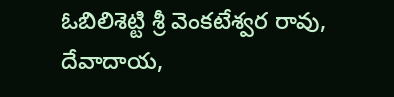ఓబిలిశెట్టి శ్రీ వెంకటేశ్వర రావు, దేవాదాయ,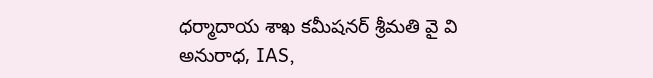ధర్మాదాయ శాఖ కమీషనర్ శ్రీమతి వై వి అనురాధ, IAS,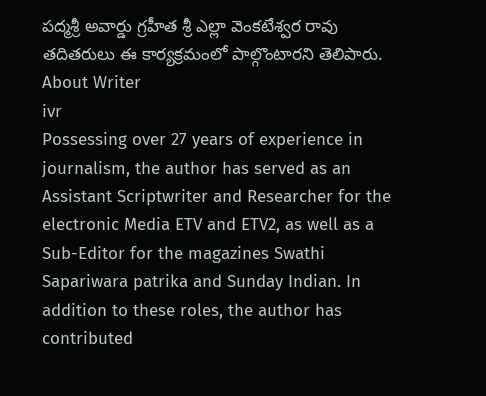పద్మశ్రీ అవార్డు గ్రహీత శ్రీ ఎల్లా వెంకటేశ్వర రావు  తదితరులు ఈ కార్యక్రమంలో పాల్గొంటారని తెలిపారు.
About Writer
ivr
Possessing over 27 years of experience in journalism, the author has served as an Assistant Scriptwriter and Researcher for the electronic Media ETV and ETV2, as well as a Sub-Editor for the magazines Swathi Sapariwara patrika and Sunday Indian. In addition to these roles, the author has contributed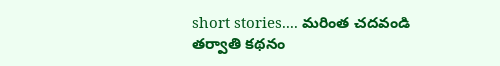short stories.... మరింత చదవండి
తర్వాతి కథనం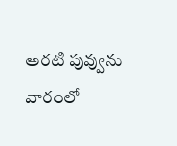అరటి పువ్వును వారంలో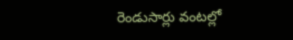రెండుసార్లు వంటల్లో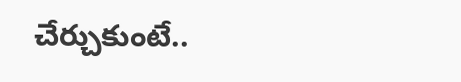చేర్చుకుంటే..